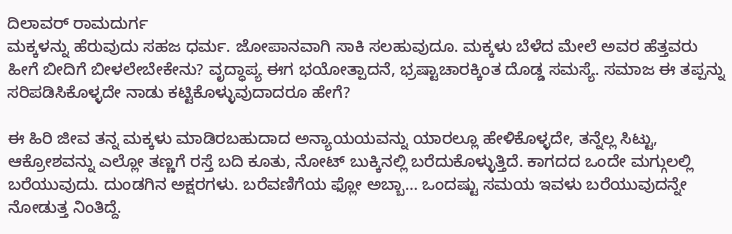ದಿಲಾವರ್ ರಾಮದುರ್ಗ
ಮಕ್ಕಳನ್ನು ಹೆರುವುದು ಸಹಜ ಧರ್ಮ. ಜೋಪಾನವಾಗಿ ಸಾಕಿ ಸಲಹುವುದೂ. ಮಕ್ಕಳು ಬೆಳೆದ ಮೇಲೆ ಅವರ ಹೆತ್ತವರು ಹೀಗೆ ಬೀದಿಗೆ ಬೀಳಲೇಬೇಕೇನು? ವೃದ್ಧಾಪ್ಯ ಈಗ ಭಯೋತ್ಪಾದನೆ, ಭ್ರಷ್ಟಾಚಾರಕ್ಕಿಂತ ದೊಡ್ಡ ಸಮಸ್ಯೆ. ಸಮಾಜ ಈ ತಪ್ಪನ್ನು ಸರಿಪಡಿಸಿಕೊಳ್ಳದೇ ನಾಡು ಕಟ್ಟಿಕೊಳ್ಳುವುದಾದರೂ ಹೇಗೆ?

ಈ ಹಿರಿ ಜೀವ ತನ್ನ ಮಕ್ಕಳು ಮಾಡಿರಬಹುದಾದ ಅನ್ಯಾಯಯವನ್ನು ಯಾರಲ್ಲೂ ಹೇಳಿಕೊಳ್ಳದೇ, ತನ್ನೆಲ್ಲ ಸಿಟ್ಟು, ಆಕ್ರೋಶವನ್ನು ಎಲ್ಲೋ ತಣ್ಣಗೆ ರಸ್ತೆ ಬದಿ ಕೂತು, ನೋಟ್ ಬುಕ್ಕಿನಲ್ಲಿ ಬರೆದುಕೊಳ್ಳುತ್ತಿದೆ. ಕಾಗದದ ಒಂದೇ ಮಗ್ಗುಲಲ್ಲಿ ಬರೆಯುವುದು. ದುಂಡಗಿನ ಅಕ್ಷರಗಳು. ಬರೆವಣಿಗೆಯ ಫ್ಲೋ ಅಬ್ಬಾ… ಒಂದಷ್ಟು ಸಮಯ ಇವಳು ಬರೆಯುವುದನ್ನೇ ನೋಡುತ್ತ ನಿಂತಿದ್ದೆ.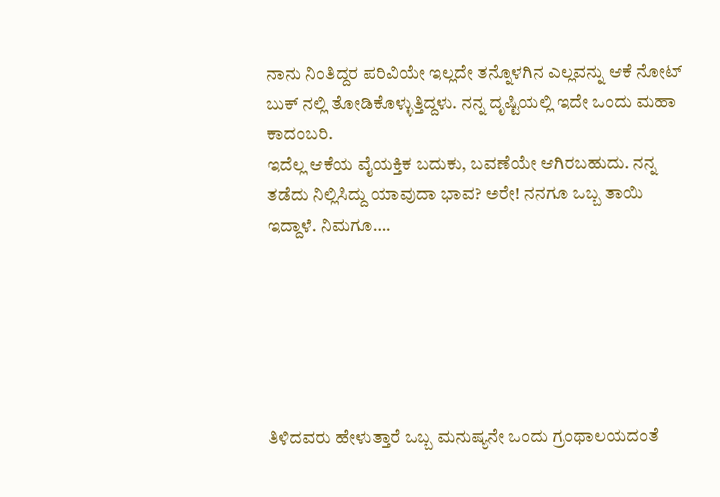ನಾನು ನಿಂತಿದ್ದರ ಪರಿವಿಯೇ ಇಲ್ಲದೇ ತನ್ನೊಳಗಿನ ಎಲ್ಲವನ್ನು ಆಕೆ ನೋಟ್ ಬುಕ್ ನಲ್ಲಿ ತೋಡಿಕೊಳ್ಳುತ್ತಿದ್ದಳು. ನನ್ನ ದೃಷ್ಟಿಯಲ್ಲಿ ಇದೇ ಒಂದು ಮಹಾ ಕಾದಂಬರಿ.
ಇದೆಲ್ಲ ಆಕೆಯ ವೈಯಕ್ತಿಕ ಬದುಕು, ಬವಣೆಯೇ ಆಗಿರಬಹುದು. ನನ್ನ ತಡೆದು ನಿಲ್ಲಿಸಿದ್ದು ಯಾವುದಾ ಭಾವ? ಅರೇ! ನನಗೂ ಒಬ್ಬ ತಾಯಿ ಇದ್ದಾಳೆ. ನಿಮಗೂ….






ತಿಳಿದವರು ಹೇಳುತ್ತಾರೆ ಒಬ್ಬ ಮನುಷ್ಯನೇ ಒಂದು ಗ್ರಂಥಾಲಯದಂತೆ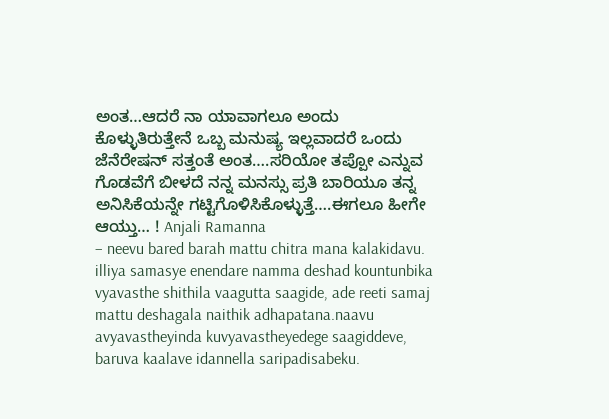ಅಂತ…ಆದರೆ ನಾ ಯಾವಾಗಲೂ ಅಂದು ಕೊಳ್ಳುತಿರುತ್ತೇನೆ ಒಬ್ಬ ಮನುಷ್ಯ ಇಲ್ಲವಾದರೆ ಒಂದು ಜೆನೆರೇಷನ್ ಸತ್ತಂತೆ ಅಂತ….ಸರಿಯೋ ತಪ್ಪೋ ಎನ್ನುವ ಗೊಡವೆಗೆ ಬೀಳದೆ ನನ್ನ ಮನಸ್ಸು ಪ್ರತಿ ಬಾರಿಯೂ ತನ್ನ ಅನಿಸಿಕೆಯನ್ನೇ ಗಟ್ಟಿಗೊಳಿಸಿಕೊಳ್ಳುತ್ತೆ….ಈಗಲೂ ಹೀಗೇ ಆಯ್ತು… ! Anjali Ramanna
– neevu bared barah mattu chitra mana kalakidavu. illiya samasye enendare namma deshad kountunbika vyavasthe shithila vaagutta saagide, ade reeti samaj mattu deshagala naithik adhapatana.naavu avyavastheyinda kuvyavastheyedege saagiddeve, baruva kaalave idannella saripadisabeku.